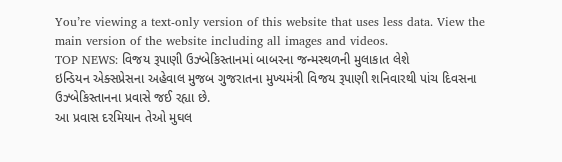You’re viewing a text-only version of this website that uses less data. View the main version of the website including all images and videos.
TOP NEWS: વિજય રૂપાણી ઉઝ્બેકિસ્તાનમાં બાબરના જન્મસ્થળની મુલાકાત લેશે
ઇન્ડિયન એક્સપ્રેસના અહેવાલ મુજબ ગુજરાતના મુખ્યમંત્રી વિજય રૂપાણી શનિવારથી પાંચ દિવસના ઉઝ્બેકિસ્તાનના પ્રવાસે જઈ રહ્યા છે.
આ પ્રવાસ દરમિયાન તેઓ મુઘલ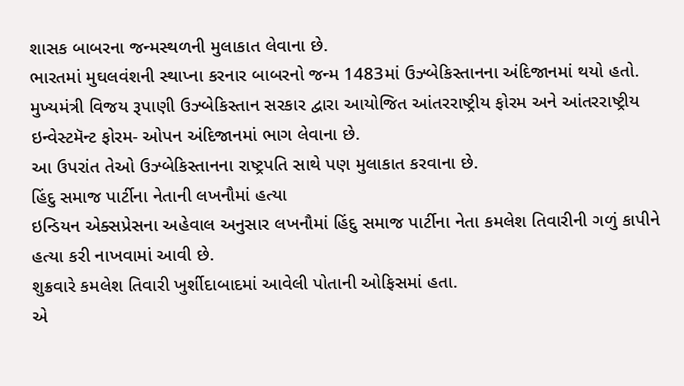શાસક બાબરના જન્મસ્થળની મુલાકાત લેવાના છે.
ભારતમાં મુઘલવંશની સ્થાપ્ના કરનાર બાબરનો જન્મ 1483માં ઉઝ્બેકિસ્તાનના અંદિજાનમાં થયો હતો.
મુખ્યમંત્રી વિજય રૂપાણી ઉઝ્બેકિસ્તાન સરકાર દ્વારા આયોજિત આંતરરાષ્ટ્રીય ફોરમ અને આંતરરાષ્ટ્રીય ઇન્વેસ્ટમૅન્ટ ફોરમ- ઓપન અંદિજાનમાં ભાગ લેવાના છે.
આ ઉપરાંત તેઓ ઉઝ્બેકિસ્તાનના રાષ્ટ્રપતિ સાથે પણ મુલાકાત કરવાના છે.
હિંદુ સમાજ પાર્ટીના નેતાની લખનૌમાં હત્યા
ઇન્ડિયન એક્સપ્રેસના અહેવાલ અનુસાર લખનૌમાં હિંદુ સમાજ પાર્ટીના નેતા કમલેશ તિવારીની ગળું કાપીને હત્યા કરી નાખવામાં આવી છે.
શુક્રવારે કમલેશ તિવારી ખુર્શીદાબાદમાં આવેલી પોતાની ઓફિસમાં હતા.
એ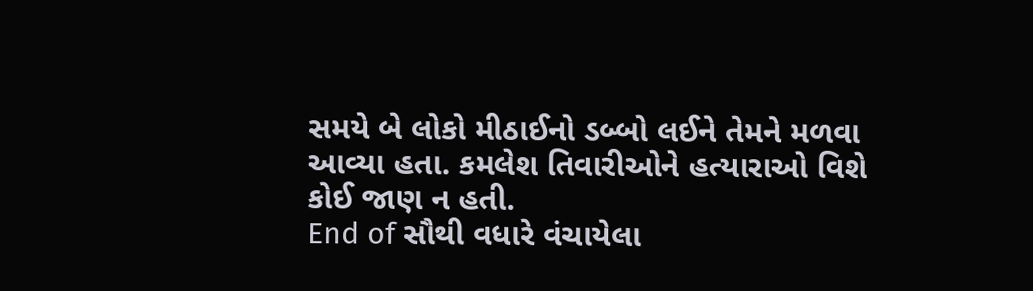સમયે બે લોકો મીઠાઈનો ડબ્બો લઈને તેમને મળવા આવ્યા હતા. કમલેશ તિવારીઓને હત્યારાઓ વિશે કોઈ જાણ ન હતી.
End of સૌથી વધારે વંચાયેલા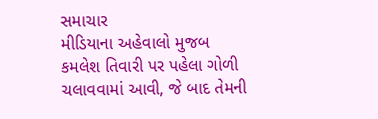સમાચાર
મીડિયાના અહેવાલો મુજબ કમલેશ તિવારી પર પહેલા ગોળી ચલાવવામાં આવી, જે બાદ તેમની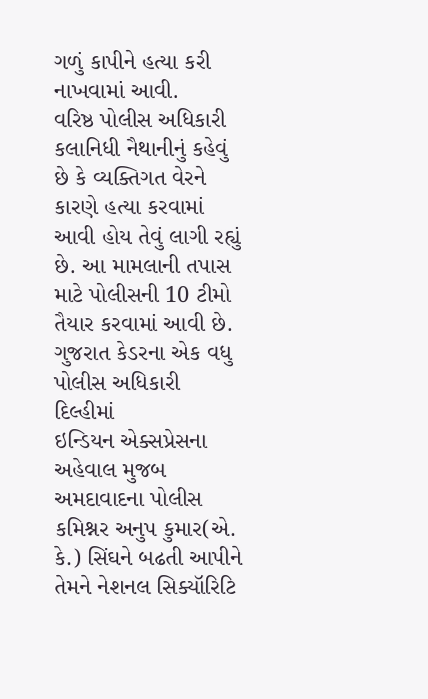ગળું કાપીને હત્યા કરી નાખવામાં આવી.
વરિષ્ઠ પોલીસ અધિકારી કલાનિધી નૈથાનીનું કહેવું છે કે વ્યક્તિગત વેરને કારણે હત્યા કરવામાં આવી હોય તેવું લાગી રહ્યું છે. આ મામલાની તપાસ માટે પોલીસની 10 ટીમો તૈયાર કરવામાં આવી છે.
ગુજરાત કેડરના એક વધુ પોલીસ અધિકારી દિલ્હીમાં
ઇન્ડિયન એક્સપ્રેસના અહેવાલ મુજબ અમદાવાદના પોલીસ કમિશ્નર અનુપ કુમાર(એ. કે.) સિંઘને બઢતી આપીને તેમને નેશનલ સિક્યૉરિટિ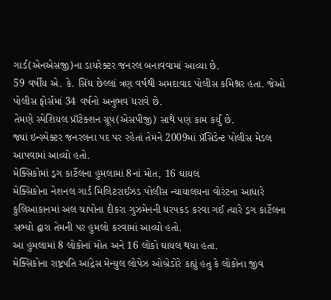ગાર્ડ(એનએસજી)ના ડાયરેક્ટર જનરલ બનાવવામાં આવ્યા છે.
59 વર્ષીય એ. કે. સિંઘ છેલ્લાં ત્રણ વર્ષથી અમદાવાદ પોલીસ કમિશ્નર હતા. જેઓ પોલીસ ફોર્સમાં 34 વર્ષનો અનુભવ ધરાવે છે.
તેમણે સ્પેશિયલ પ્રૉટેક્શન ગ્રૂપ(એસપીજી) સાથે પણ કામ કર્યું છે.
જ્યાં ઇન્સ્પેક્ટર જનરલના પદ પર રહેતાં તેમને 2009માં પ્રૅસિડેન્ટ પોલીસ મેડલ આપવામાં આવ્યો હતો.
મેક્સિકોમાં ડ્રગ કાર્ટેલના હુમલામાં 8નાં મોત, 16 ઘાયલ
મેક્સિકોના નેશનલ ગાર્ડ મિલિટરાઈઝડ પોલીસ ન્યાયાલયના વોરંટના આધારે કુલિઆકાનમાં અલ ચાપોના દીકરા ગુઝમેનની ધરપકડ કરવા ગઈ ત્યારે ડ્રગ કાર્ટેલના સભ્યો દ્વારા તેમની પર હુમલો કરવામાં આવ્યો હતો.
આ હુમલામાં 8 લોકોનાં મોત અને 16 લોકો ઘાયલ થયા હતા.
મેક્સિકોના રાષ્ટ્રપતિ આંદ્રેસ મેન્યુલ લોપેઝ ઓબ્રેડોરે કહ્યું હતુ કે લોકોના જીવ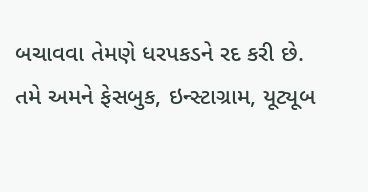બચાવવા તેમણે ધરપકડને રદ કરી છે.
તમે અમને ફેસબુક, ઇન્સ્ટાગ્રામ, યૂટ્યૂબ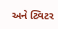અને ટ્વિટર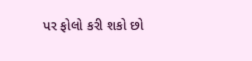પર ફોલો કરી શકો છો